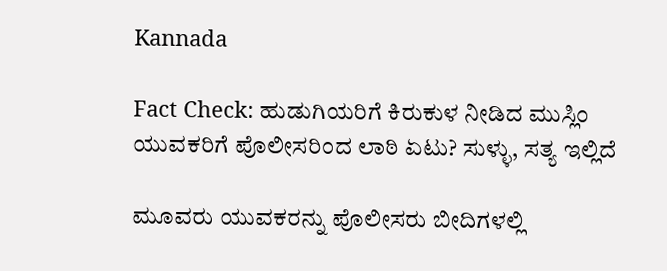Kannada

Fact Check: ಹುಡುಗಿಯರಿಗೆ ಕಿರುಕುಳ ನೀಡಿದ ಮುಸ್ಲಿಂ ಯುವಕರಿಗೆ ಪೊಲೀಸರಿಂದ ಲಾಠಿ ಏಟು? ಸುಳ್ಳು, ಸತ್ಯ ಇಲ್ಲಿದೆ

ಮೂವರು ಯುವಕರನ್ನು ಪೊಲೀಸರು ಬೀದಿಗಳಲ್ಲಿ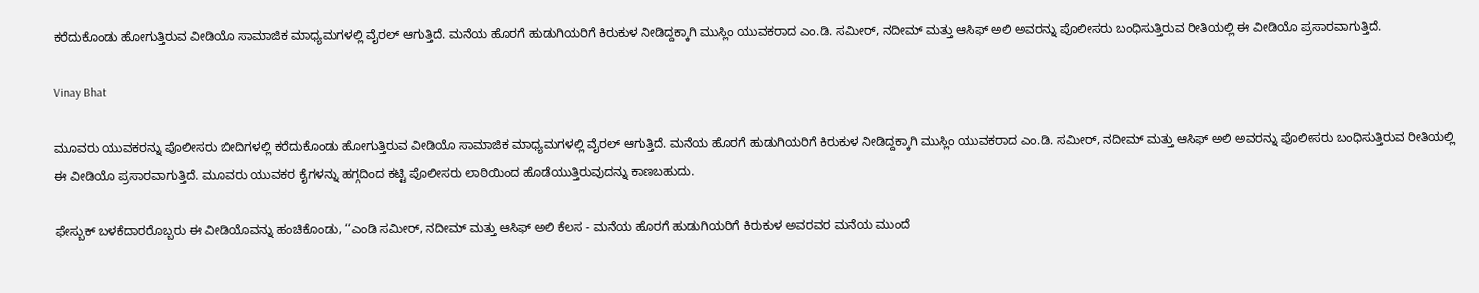ಕರೆದುಕೊಂಡು ಹೋಗುತ್ತಿರುವ ವೀಡಿಯೊ ಸಾಮಾಜಿಕ ಮಾಧ್ಯಮಗಳಲ್ಲಿ ವೈರಲ್ ಆಗುತ್ತಿದೆ. ಮನೆಯ ಹೊರಗೆ ಹುಡುಗಿಯರಿಗೆ ಕಿರುಕುಳ ನೀಡಿದ್ದಕ್ಕಾಗಿ ಮುಸ್ಲಿಂ ಯುವಕರಾದ ಎಂ.ಡಿ. ಸಮೀರ್, ನದೀಮ್ ಮತ್ತು ಆಸಿಫ್ ಅಲಿ ಅವರನ್ನು ಪೊಲೀಸರು ಬಂಧಿಸುತ್ತಿರುವ ರೀತಿಯಲ್ಲಿ ಈ ವೀಡಿಯೊ ಪ್ರಸಾರವಾಗುತ್ತಿದೆ.

Vinay Bhat

ಮೂವರು ಯುವಕರನ್ನು ಪೊಲೀಸರು ಬೀದಿಗಳಲ್ಲಿ ಕರೆದುಕೊಂಡು ಹೋಗುತ್ತಿರುವ ವೀಡಿಯೊ ಸಾಮಾಜಿಕ ಮಾಧ್ಯಮಗಳಲ್ಲಿ ವೈರಲ್ ಆಗುತ್ತಿದೆ. ಮನೆಯ ಹೊರಗೆ ಹುಡುಗಿಯರಿಗೆ ಕಿರುಕುಳ ನೀಡಿದ್ದಕ್ಕಾಗಿ ಮುಸ್ಲಿಂ ಯುವಕರಾದ ಎಂ.ಡಿ. ಸಮೀರ್, ನದೀಮ್ ಮತ್ತು ಆಸಿಫ್ ಅಲಿ ಅವರನ್ನು ಪೊಲೀಸರು ಬಂಧಿಸುತ್ತಿರುವ ರೀತಿಯಲ್ಲಿ ಈ ವೀಡಿಯೊ ಪ್ರಸಾರವಾಗುತ್ತಿದೆ. ಮೂವರು ಯುವಕರ ಕೈಗಳನ್ನು ಹಗ್ಗದಿಂದ ಕಟ್ಟಿ ಪೊಲೀಸರು ಲಾಠಿಯಿಂದ ಹೊಡೆಯುತ್ತಿರುವುದನ್ನು ಕಾಣಬಹುದು.

ಫೇಸ್ಬುಕ್ ಬಳಕೆದಾರರೊಬ್ಬರು ಈ ವೀಡಿಯೊವನ್ನು ಹಂಚಿಕೊಂಡು, ‘‘ಎಂಡಿ ಸಮೀರ್, ನದೀಮ್ ಮತ್ತು ಆಸಿಫ್ ಅಲಿ ಕೆಲಸ - ಮನೆಯ ಹೊರಗೆ ಹುಡುಗಿಯರಿಗೆ ಕಿರುಕುಳ ಅವರವರ ಮನೆಯ ಮುಂದೆ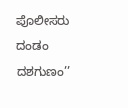ಪೊಲೀಸರು ದಂಡಂ ದಶಗುಣಂ’’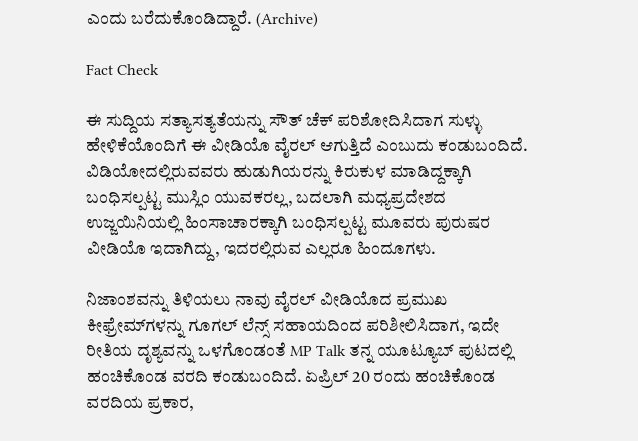ಎಂದು ಬರೆದುಕೊಂಡಿದ್ದಾರೆ. (Archive)

Fact Check

ಈ ಸುದ್ದಿಯ ಸತ್ಯಾಸತ್ಯತೆಯನ್ನು ಸೌತ್ ಚೆಕ್ ಪರಿಶೋದಿಸಿದಾಗ ಸುಳ್ಳು ಹೇಳಿಕೆಯೊಂದಿಗೆ ಈ ವೀಡಿಯೊ ವೈರಲ್ ಆಗುತ್ತಿದೆ ಎಂಬುದು ಕಂಡುಬಂದಿದೆ. ವಿಡಿಯೋದಲ್ಲಿರುವವರು ಹುಡುಗಿಯರನ್ನು ಕಿರುಕುಳ ಮಾಡಿದ್ದಕ್ಕಾಗಿ ಬಂಧಿಸಲ್ಪಟ್ಟ ಮುಸ್ಲಿಂ ಯುವಕರಲ್ಲ, ಬದಲಾಗಿ ಮಧ್ಯಪ್ರದೇಶದ ಉಜ್ಜಯಿನಿಯಲ್ಲಿ ಹಿಂಸಾಚಾರಕ್ಕಾಗಿ ಬಂಧಿಸಲ್ಪಟ್ಟ ಮೂವರು ಪುರುಷರ ವೀಡಿಯೊ ಇದಾಗಿದ್ದು, ಇದರಲ್ಲಿರುವ ಎಲ್ಲರೂ ಹಿಂದೂಗಳು.

ನಿಜಾಂಶವನ್ನು ತಿಳಿಯಲು ನಾವು ವೈರಲ್ ವೀಡಿಯೊದ ಪ್ರಮುಖ ಕೀಫ್ರೇಮ್‌ಗಳನ್ನು ಗೂಗಲ್ ಲೆನ್ಸ್ ಸಹಾಯದಿಂದ ಪರಿಶೀಲಿಸಿದಾಗ, ಇದೇ ರೀತಿಯ ದೃಶ್ಯವನ್ನು ಒಳಗೊಂಡಂತೆ MP Talk ತನ್ನ ಯೂಟ್ಯೂಬ್ ಪುಟದಲ್ಲಿ ಹಂಚಿಕೊಂಡ ವರದಿ ಕಂಡುಬಂದಿದೆ. ಏಪ್ರಿಲ್ 20 ರಂದು ಹಂಚಿಕೊಂಡ ವರದಿಯ ಪ್ರಕಾರ,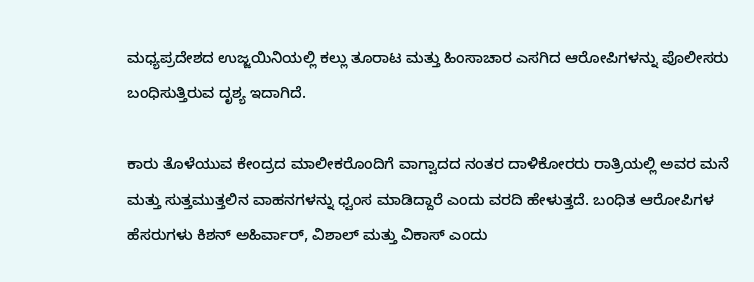ಮಧ್ಯಪ್ರದೇಶದ ಉಜ್ಜಯಿನಿಯಲ್ಲಿ ಕಲ್ಲು ತೂರಾಟ ಮತ್ತು ಹಿಂಸಾಚಾರ ಎಸಗಿದ ಆರೋಪಿಗಳನ್ನು ಪೊಲೀಸರು ಬಂಧಿಸುತ್ತಿರುವ ದೃಶ್ಯ ಇದಾಗಿದೆ.

ಕಾರು ತೊಳೆಯುವ ಕೇಂದ್ರದ ಮಾಲೀಕರೊಂದಿಗೆ ವಾಗ್ವಾದದ ನಂತರ ದಾಳಿಕೋರರು ರಾತ್ರಿಯಲ್ಲಿ ಅವರ ಮನೆ ಮತ್ತು ಸುತ್ತಮುತ್ತಲಿನ ವಾಹನಗಳನ್ನು ಧ್ವಂಸ ಮಾಡಿದ್ದಾರೆ ಎಂದು ವರದಿ ಹೇಳುತ್ತದೆ. ಬಂಧಿತ ಆರೋಪಿಗಳ ಹೆಸರುಗಳು ಕಿಶನ್ ಅಹಿರ್ವಾರ್, ವಿಶಾಲ್ ಮತ್ತು ವಿಕಾಸ್ ಎಂದು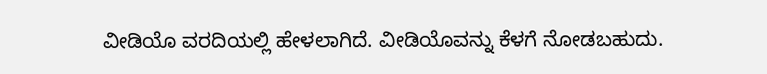ವೀಡಿಯೊ ವರದಿಯಲ್ಲಿ ಹೇಳಲಾಗಿದೆ. ವೀಡಿಯೊವನ್ನು ಕೆಳಗೆ ನೋಡಬಹುದು.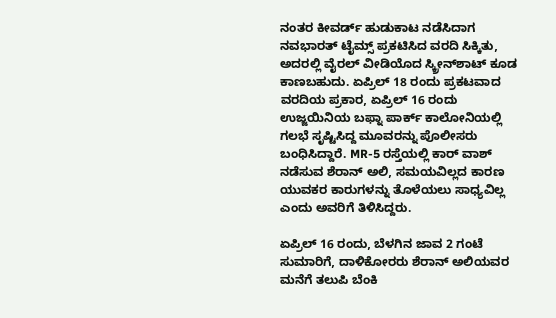ನಂತರ ಕೀವರ್ಡ್ ಹುಡುಕಾಟ ನಡೆಸಿದಾಗ ನವಭಾರತ್ ಟೈಮ್ಸ್ ಪ್ರಕಟಿಸಿದ ವರದಿ ಸಿಕ್ಕಿತು, ಅದರಲ್ಲಿ ವೈರಲ್ ವೀಡಿಯೊದ ಸ್ಕ್ರೀನ್‌ಶಾಟ್ ಕೂಡ ಕಾಣಬಹುದು. ಏಪ್ರಿಲ್ 18 ರಂದು ಪ್ರಕಟವಾದ ವರದಿಯ ಪ್ರಕಾರ, ಏಪ್ರಿಲ್ 16 ರಂದು ಉಜ್ಜಯಿನಿಯ ಬಫ್ನಾ ಪಾರ್ಕ್ ಕಾಲೋನಿಯಲ್ಲಿ ಗಲಭೆ ಸೃಷ್ಟಿಸಿದ್ದ ಮೂವರನ್ನು ಪೊಲೀಸರು ಬಂಧಿಸಿದ್ದಾರೆ. MR-5 ರಸ್ತೆಯಲ್ಲಿ ಕಾರ್ ವಾಶ್ ನಡೆಸುವ ಶೆರಾನ್ ಅಲಿ, ಸಮಯವಿಲ್ಲದ ಕಾರಣ ಯುವಕರ ಕಾರುಗಳನ್ನು ತೊಳೆಯಲು ಸಾಧ್ಯವಿಲ್ಲ ಎಂದು ಅವರಿಗೆ ತಿಳಿಸಿದ್ದರು.

ಏಪ್ರಿಲ್ 16 ರಂದು, ಬೆಳಗಿನ ಜಾವ 2 ಗಂಟೆ ಸುಮಾರಿಗೆ, ದಾಳಿಕೋರರು ಶೆರಾನ್ ಅಲಿಯವರ ಮನೆಗೆ ತಲುಪಿ ಬೆಂಕಿ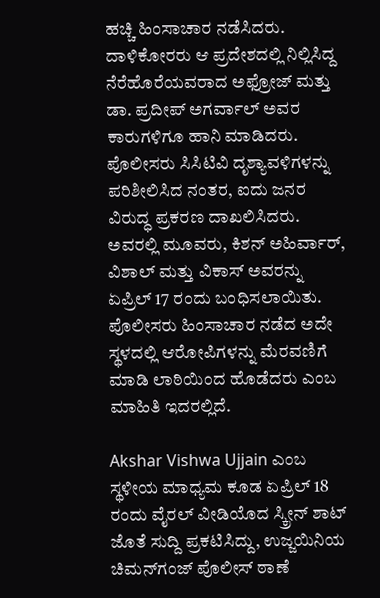ಹಚ್ಚಿ ಹಿಂಸಾಚಾರ ನಡೆಸಿದರು. ದಾಳಿಕೋರರು ಆ ಪ್ರದೇಶದಲ್ಲಿ ನಿಲ್ಲಿಸಿದ್ದ ನೆರೆಹೊರೆಯವರಾದ ಅಫ್ರೋಜ್ ಮತ್ತು ಡಾ. ಪ್ರದೀಪ್ ಅಗರ್ವಾಲ್ ಅವರ ಕಾರುಗಳಿಗೂ ಹಾನಿ ಮಾಡಿದರು. ಪೊಲೀಸರು ಸಿಸಿಟಿವಿ ದೃಶ್ಯಾವಳಿಗಳನ್ನು ಪರಿಶೀಲಿಸಿದ ನಂತರ, ಐದು ಜನರ ವಿರುದ್ಧ ಪ್ರಕರಣ ದಾಖಲಿಸಿದರು. ಅವರಲ್ಲಿ ಮೂವರು, ಕಿಶನ್ ಅಹಿರ್ವಾರ್, ವಿಶಾಲ್ ಮತ್ತು ವಿಕಾಸ್ ಅವರನ್ನು ಏಪ್ರಿಲ್ 17 ರಂದು ಬಂಧಿಸಲಾಯಿತು. ಪೊಲೀಸರು ಹಿಂಸಾಚಾರ ನಡೆದ ಅದೇ ಸ್ಥಳದಲ್ಲಿ ಆರೋಪಿಗಳನ್ನು ಮೆರವಣಿಗೆ ಮಾಡಿ ಲಾಠಿಯಿಂದ ಹೊಡೆದರು ಎಂಬ ಮಾಹಿತಿ ಇದರಲ್ಲಿದೆ.

Akshar Vishwa Ujjain ಎಂಬ ಸ್ಥಳೀಯ ಮಾಧ್ಯಮ ಕೂಡ ಏಪ್ರಿಲ್ 18 ರಂದು ವೈರಲ್ ವೀಡಿಯೊದ ಸ್ಕ್ರೀನ್ ಶಾಟ್ ಜೊತೆ ಸುದ್ದಿ ಪ್ರಕಟಿಸಿದ್ದು, ಉಜ್ಜಯಿನಿಯ ಚಿಮನ್‌ಗಂಜ್ ಪೊಲೀಸ್ ಠಾಣೆ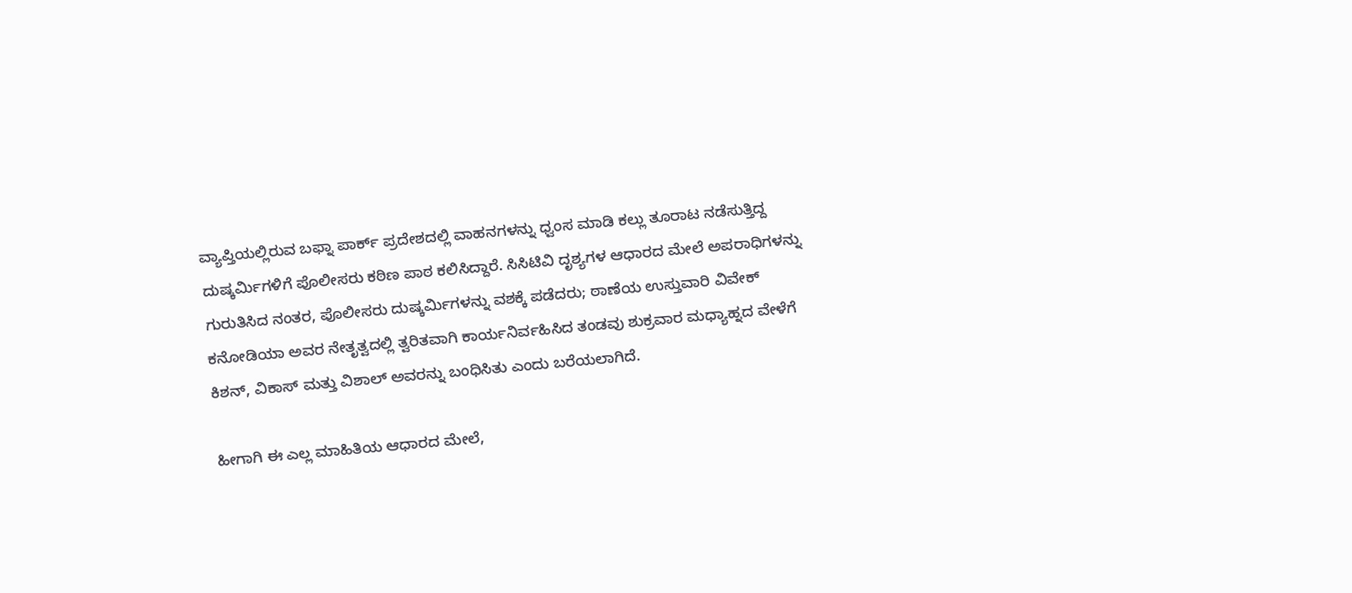ವ್ಯಾಪ್ತಿಯಲ್ಲಿರುವ ಬಫ್ನಾ ಪಾರ್ಕ್ ಪ್ರದೇಶದಲ್ಲಿ ವಾಹನಗಳನ್ನು ಧ್ವಂಸ ಮಾಡಿ ಕಲ್ಲು ತೂರಾಟ ನಡೆಸುತ್ತಿದ್ದ ದುಷ್ಕರ್ಮಿಗಳಿಗೆ ಪೊಲೀಸರು ಕಠಿಣ ಪಾಠ ಕಲಿಸಿದ್ದಾರೆ. ಸಿಸಿಟಿವಿ ದೃಶ್ಯಗಳ ಆಧಾರದ ಮೇಲೆ ಅಪರಾಧಿಗಳನ್ನು ಗುರುತಿಸಿದ ನಂತರ, ಪೊಲೀಸರು ದುಷ್ಕರ್ಮಿಗಳನ್ನು ವಶಕ್ಕೆ ಪಡೆದರು; ಠಾಣೆಯ ಉಸ್ತುವಾರಿ ವಿವೇಕ್ ಕನೋಡಿಯಾ ಅವರ ನೇತೃತ್ವದಲ್ಲಿ ತ್ವರಿತವಾಗಿ ಕಾರ್ಯನಿರ್ವಹಿಸಿದ ತಂಡವು ಶುಕ್ರವಾರ ಮಧ್ಯಾಹ್ನದ ವೇಳೆಗೆ ಕಿಶನ್, ವಿಕಾಸ್ ಮತ್ತು ವಿಶಾಲ್ ಅವರನ್ನು ಬಂಧಿಸಿತು ಎಂದು ಬರೆಯಲಾಗಿದೆ.

ಹೀಗಾಗಿ ಈ ಎಲ್ಲ ಮಾಹಿತಿಯ ಆಧಾರದ ಮೇಲೆ,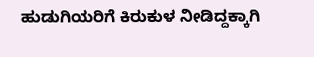ಹುಡುಗಿಯರಿಗೆ ಕಿರುಕುಳ ನೀಡಿದ್ದಕ್ಕಾಗಿ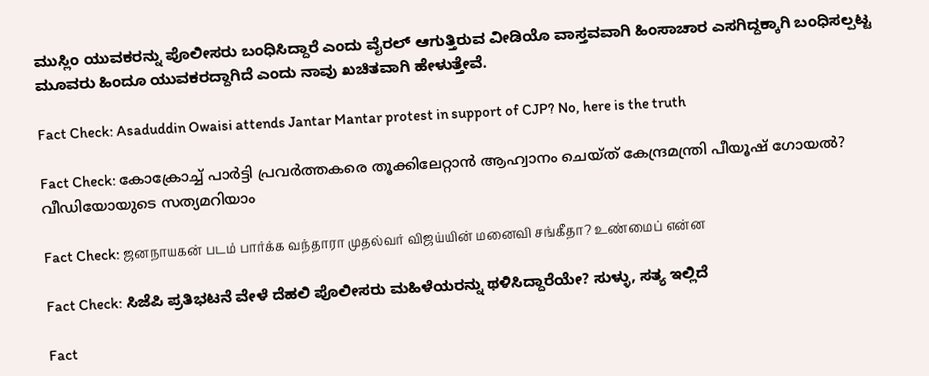ಮುಸ್ಲಿಂ ಯುವಕರನ್ನು ಪೊಲೀಸರು ಬಂಧಿಸಿದ್ದಾರೆ ಎಂದು ವೈರಲ್ ಆಗುತ್ತಿರುವ ವೀಡಿಯೊ ವಾಸ್ತವವಾಗಿ ಹಿಂಸಾಚಾರ ಎಸಗಿದ್ದಕ್ಕಾಗಿ ಬಂಧಿಸಲ್ಪಟ್ಟ ಮೂವರು ಹಿಂದೂ ಯುವಕರದ್ದಾಗಿದೆ ಎಂದು ನಾವು ಖಚಿತವಾಗಿ ಹೇಳುತ್ತೇವೆ.

Fact Check: Asaduddin Owaisi attends Jantar Mantar protest in support of CJP? No, here is the truth

Fact Check: കോക്രോച്ച് പാര്‍ട്ടി പ്രവര്‍ത്തകരെ തൂക്കിലേറ്റാന്‍ ആഹ്വാനം ചെയ്ത് കേന്ദ്രമന്ത്രി പീയൂഷ് ഗോയല്‍? വീഡിയോയുടെ സത്യമറിയാം

Fact Check: ஜனநாயகன் படம் பார்க்க வந்தாரா முதல்வர் விஜய்யின் மனைவி சங்கீதா? உண்மைப் என்ன

Fact Check: ಸಿಜೆಪಿ ಪ್ರತಿಭಟನೆ ವೇಳೆ ದೆಹಲಿ ಪೊಲೀಸರು ಮಹಿಳೆಯರನ್ನು ಥಳಿಸಿದ್ದಾರೆಯೇ? ಸುಳ್ಳು, ಸತ್ಯ ಇಲ್ಲಿದೆ

Fact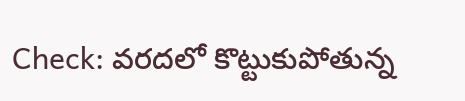Check: వరదలో కొట్టుకుపోతున్న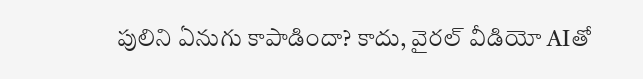పులిని ఏనుగు కాపాడిందా? కాదు, వైరల్ వీడియో AIతో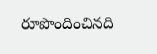రూపొందించినది